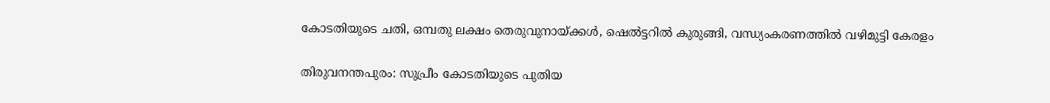കോടതിയുടെ ചതി, ഒമ്പതു ലക്ഷം തെരുവുനായ്ക്കള്‍, ഷെല്‍ട്ടറില്‍ കുരുങ്ങി, വന്ധ്യംകരണത്തില്‍ വഴിമുട്ടി കേരളം

തിരുവനന്തപുരം: സുപ്രീം കോടതിയുടെ പുതിയ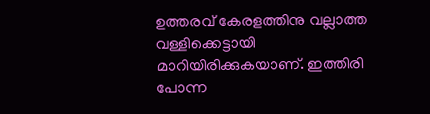ഉത്തരവ് കേരളത്തിനു വല്ലാത്ത വള്ളിക്കെട്ടായി മാറിയിരിക്കുകയാണ്. ഇത്തിരി പോന്ന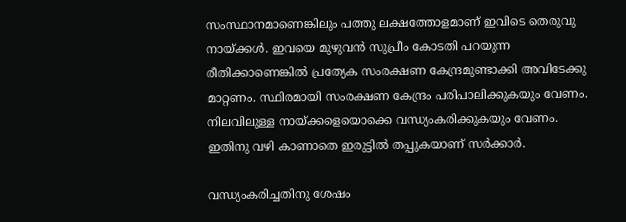സംസ്ഥാനമാണെങ്കിലും പത്തു ലക്ഷത്തോളമാണ് ഇവിടെ തെരുവു നായ്ക്കള്‍. ഇവയെ മുഴുവന്‍ സുപ്രീം കോടതി പറയുന്ന രീതിക്കാണെങ്കില്‍ പ്രത്യേക സംരക്ഷണ കേന്ദ്രമുണ്ടാക്കി അവിടേക്കു മാറ്റണം. സ്ഥിരമായി സംരക്ഷണ കേന്ദ്രം പരിപാലിക്കുകയും വേണം. നിലവിലുള്ള നായ്ക്കളെയൊക്കെ വന്ധ്യംകരിക്കുകയും വേണം. ഇതിനു വഴി കാണാതെ ഇരുട്ടില്‍ തപ്പുകയാണ് സര്‍ക്കാര്‍.

വന്ധ്യംകരിച്ചതിനു ശേഷം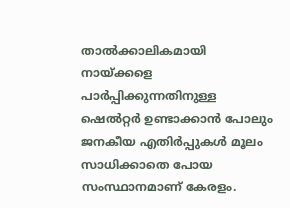താല്‍ക്കാലികമായി നായ്ക്കളെ പാര്‍പ്പിക്കുന്നതിനുള്ള ഷെല്‍റ്റര്‍ ഉണ്ടാക്കാന്‍ പോലും ജനകീയ എതിര്‍പ്പുകള്‍ മൂലം സാധിക്കാതെ പോയ സംസ്ഥാനമാണ് കേരളം.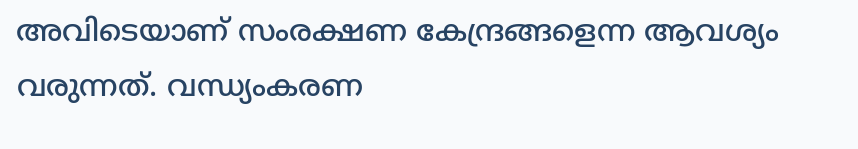അവിടെയാണ് സംരക്ഷണ കേന്ദ്രങ്ങളെന്ന ആവശ്യം വരുന്നത്. വന്ധ്യംകരണ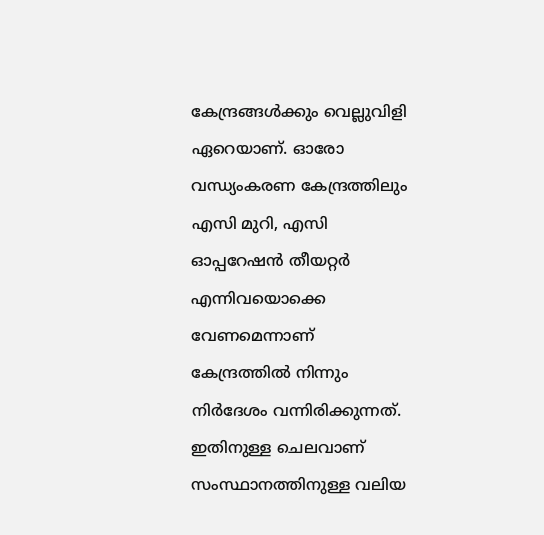കേന്ദ്രങ്ങള്‍ക്കും വെല്ലുവിളി ഏറെയാണ്. ഓരോ വന്ധ്യംകരണ കേന്ദ്രത്തിലും എസി മുറി, എസി ഓപ്പറേഷന്‍ തീയറ്റര്‍ എന്നിവയൊക്കെ വേണമെന്നാണ് കേന്ദ്രത്തില്‍ നിന്നും നിര്‍ദേശം വന്നിരിക്കുന്നത്. ഇതിനുള്ള ചെലവാണ് സംസ്ഥാനത്തിനുള്ള വലിയ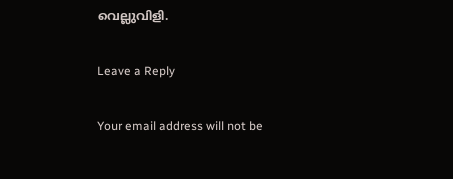വെല്ലുവിളി.

Leave a Reply

Your email address will not be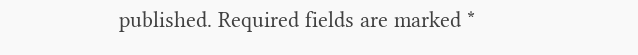published. Required fields are marked *